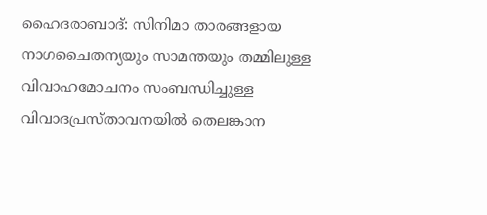ഹൈദരാബാദ്: സിനിമാ താരങ്ങളായ നാഗചൈതന്യയും സാമന്തയും തമ്മിലുള്ള വിവാഹമോചനം സംബന്ധിച്ചുള്ള വിവാദപ്രസ്താവനയിൽ തെലങ്കാന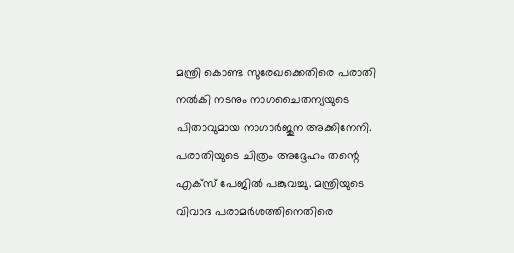മന്ത്രി കൊണ്ട സുരേഖക്കെതിരെ പരാതി നൽകി നടനും നാഗചൈതന്യയുടെ പിതാവുമായ നാഗാർജുന അക്കിനേനി. പരാതിയുടെ ചിത്രം അദ്ദേഹം തന്റെ എക്സ് പേജിൽ പങ്കുവച്ചു. മന്ത്രിയുടെ വിവാദ പരാമർശത്തിനെതിരെ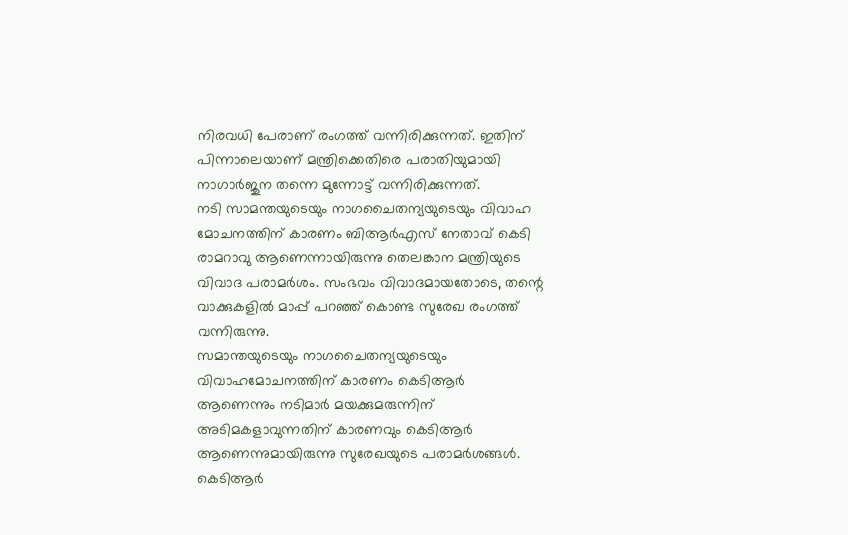നിരവധി പേരാണ് രംഗത്ത് വന്നിരിക്കുന്നത്. ഇതിന് പിന്നാലെയാണ് മന്ത്രിക്കെതിരെ പരാതിയുമായി നാഗാർജുന തന്നെ മുന്നോട്ട് വന്നിരിക്കുന്നത്.
നടി സാമന്തയുടെയും നാഗചൈതന്യയുടെയും വിവാഹ മോചനത്തിന് കാരണം ബിആർഎസ് നേതാവ് കെടി രാമറാവു ആണെന്നായിരുന്നു തെലങ്കാന മന്ത്രിയുടെ വിവാദ പരാമർശം. സംഭവം വിവാദമായതോടെ, തന്റെ വാക്കുകളിൽ മാപ്പ് പറഞ്ഞ് കൊണ്ട സുരേഖ രംഗത്ത് വന്നിരുന്നു.
സമാന്തയുടെയും നാഗചൈതന്യയുടെയും വിവാഹമോചനത്തിന് കാരണം കെടിആർ ആണെന്നും നടിമാർ മയക്കുമരുന്നിന് അടിമകളാവുന്നതിന് കാരണവും കെടിആർ ആണെന്നുമായിരുന്നു സുരേഖയുടെ പരാമർശങ്ങൾ. കെടിആർ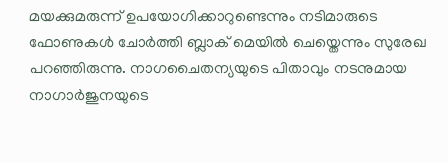മയക്കുമരുന്ന് ഉപയോഗിക്കാറുണ്ടെന്നും നടിമാരുടെ ഫോണുകൾ ചോർത്തി ബ്ലാക് മെയിൽ ചെയ്തെന്നും സുരേഖ പറഞ്ഞിരുന്നു. നാഗചൈതന്യയുടെ പിതാവും നടനുമായ നാഗാർജുനയുടെ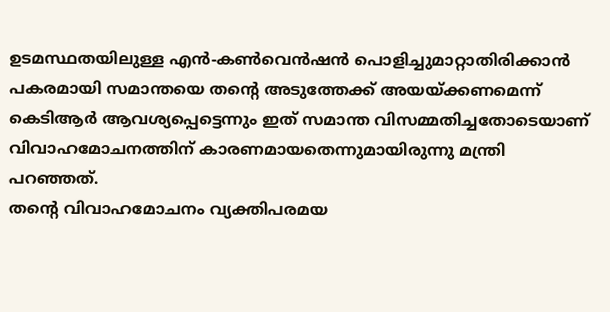ഉടമസ്ഥതയിലുള്ള എൻ-കൺവെൻഷൻ പൊളിച്ചുമാറ്റാതിരിക്കാൻ പകരമായി സമാന്തയെ തന്റെ അടുത്തേക്ക് അയയ്ക്കണമെന്ന് കെടിആർ ആവശ്യപ്പെട്ടെന്നും ഇത് സമാന്ത വിസമ്മതിച്ചതോടെയാണ് വിവാഹമോചനത്തിന് കാരണമായതെന്നുമായിരുന്നു മന്ത്രി പറഞ്ഞത്.
തന്റെ വിവാഹമോചനം വ്യക്തിപരമയ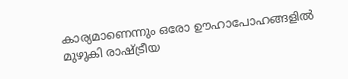കാര്യമാണെന്നും ഒരോ ഊഹാപോഹങ്ങളിൽ മുഴുകി രാഷ്ട്രീയ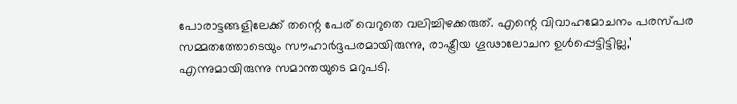പോരാട്ടങ്ങളിലേക്ക് തന്റെ പേര് വെറുതെ വലിച്ചിഴക്കരുത്. എന്റെ വിവാഹമോചനം പരസ്പര സമ്മതത്തോടെയും സൗഹാർദ്ദപരമായിരുന്നു, രാഷ്ട്രീയ ഗൂഢാലോചന ഉൾപ്പെട്ടിട്ടില്ല,’ എന്നുമായിരുന്നു സമാന്തയുടെ മറുപടി.